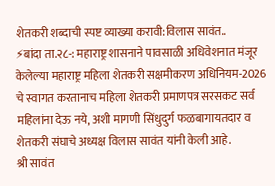शेतकरी शब्दाची स्पष्ट व्याख्या करावी:विलास सावंत..
⚡बांदा ता.२८-: महाराष्ट्र शासनाने पावसाळी अधिवेशनात मंजूर केलेल्या महाराष्ट्र महिला शेतकरी सक्षमीकरण अधिनियम-2026 चे स्वागत करतानाच महिला शेतकरी प्रमाणपत्र सरसकट सर्व महिलांना देऊ नये, अशी मागणी सिंधुदुर्ग फळबागायतदार व शेतकरी संघाचे अध्यक्ष विलास सावंत यांनी केली आहे.
श्री सावंत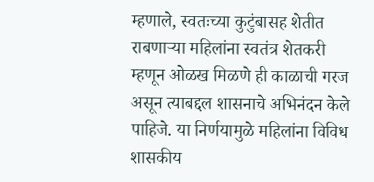म्हणाले, स्वतःच्या कुटुंबासह शेतीत राबणाऱ्या महिलांना स्वतंत्र शेतकरी म्हणून ओळख मिळणे ही काळाची गरज असून त्याबद्दल शासनाचे अभिनंदन केले पाहिजे. या निर्णयामुळे महिलांना विविध शासकीय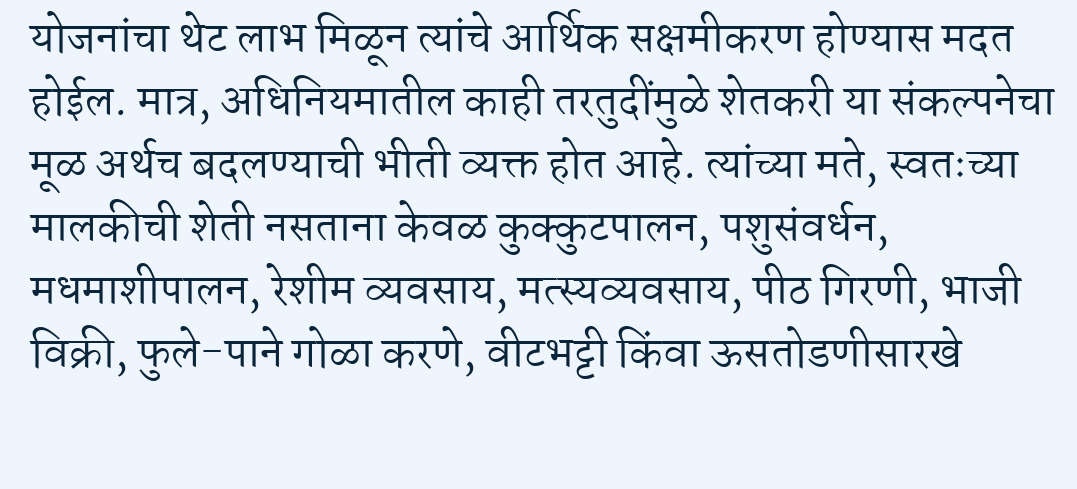योजनांचा थेट लाभ मिळून त्यांचे आर्थिक सक्षमीकरण होण्यास मदत होईल. मात्र, अधिनियमातील काही तरतुदींमुळे शेतकरी या संकल्पनेचा मूळ अर्थच बदलण्याची भीती व्यक्त होत आहे. त्यांच्या मते, स्वतःच्या मालकीची शेती नसताना केवळ कुक्कुटपालन, पशुसंवर्धन, मधमाशीपालन, रेशीम व्यवसाय, मत्स्यव्यवसाय, पीठ गिरणी, भाजी विक्री, फुले-पाने गोळा करणे, वीटभट्टी किंवा ऊसतोडणीसारखे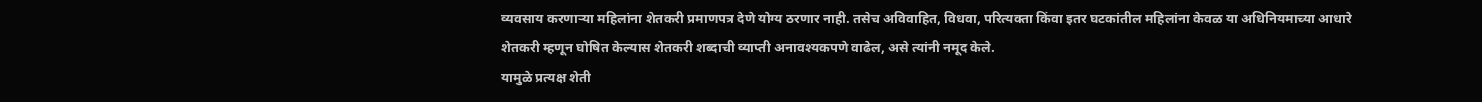व्यवसाय करणाऱ्या महिलांना शेतकरी प्रमाणपत्र देणे योग्य ठरणार नाही. तसेच अविवाहित, विधवा, परित्यक्ता किंवा इतर घटकांतील महिलांना केवळ या अधिनियमाच्या आधारे शेतकरी म्हणून घोषित केल्यास शेतकरी शब्दाची व्याप्ती अनावश्यकपणे वाढेल, असे त्यांनी नमूद केले.
यामुळे प्रत्यक्ष शेती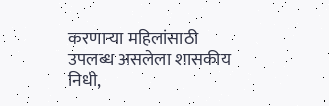करणाऱ्या महिलांसाठी उपलब्ध असलेला शासकीय निधी,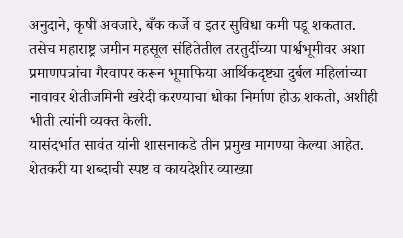अनुदाने, कृषी अवजारे, बँक कर्जे व इतर सुविधा कमी पडू शकतात. तसेच महाराष्ट्र जमीन महसूल संहितेतील तरतुदींच्या पार्श्वभूमीवर अशा प्रमाणपत्रांचा गैरवापर करून भूमाफिया आर्थिकदृष्ट्या दुर्बल महिलांच्या नावावर शेतीजमिनी खरेदी करण्याचा धोका निर्माण होऊ शकतो, अशीही भीती त्यांनी व्यक्त केली.
यासंदर्भात सावंत यांनी शासनाकडे तीन प्रमुख मागण्या केल्या आहेत. शेतकरी या शब्दाची स्पष्ट व कायदेशीर व्याख्या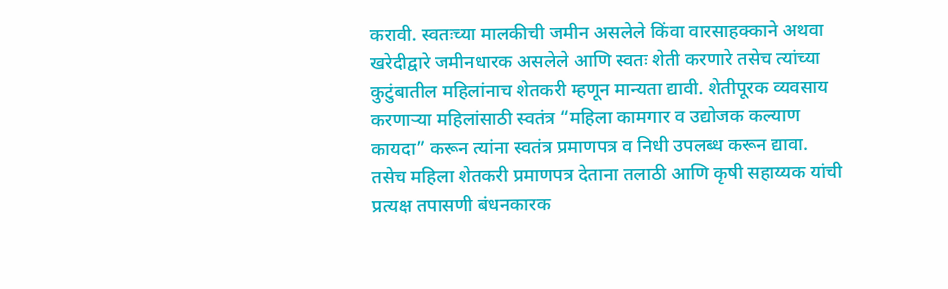करावी. स्वतःच्या मालकीची जमीन असलेले किंवा वारसाहक्काने अथवा खरेदीद्वारे जमीनधारक असलेले आणि स्वतः शेती करणारे तसेच त्यांच्या कुटुंबातील महिलांनाच शेतकरी म्हणून मान्यता द्यावी. शेतीपूरक व्यवसाय करणाऱ्या महिलांसाठी स्वतंत्र “महिला कामगार व उद्योजक कल्याण कायदा” करून त्यांना स्वतंत्र प्रमाणपत्र व निधी उपलब्ध करून द्यावा. तसेच महिला शेतकरी प्रमाणपत्र देताना तलाठी आणि कृषी सहाय्यक यांची प्रत्यक्ष तपासणी बंधनकारक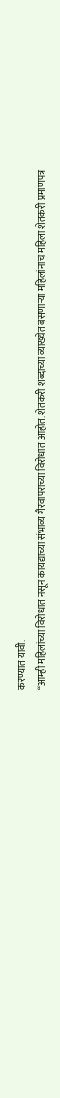करण्यात यावी.
“आम्ही महिलांच्या विरोधात नसून कायद्याच्या संभाव्य गैरवापराच्या विरोधात आहोत. शेतकरी शब्दाच्या व्याख्येत बसणाऱ्या महिलांनाच महिला शेतकरी प्रमाणपत्र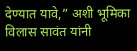देण्यात यावे,” अशी भूमिका विलास सावंत यांनी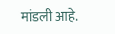मांडली आहे.